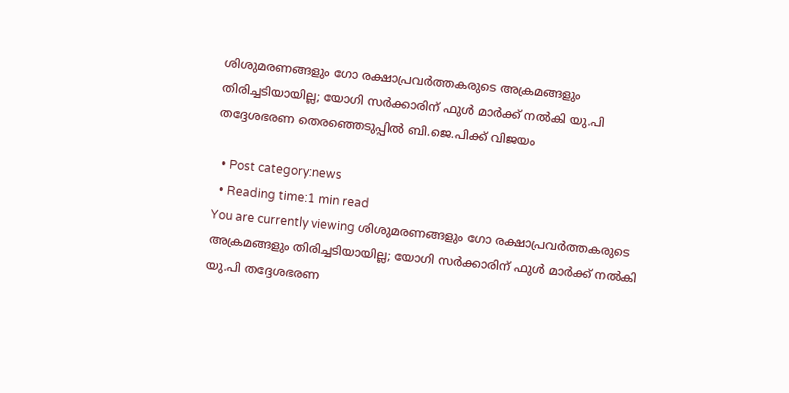ശിശുമരണങ്ങളും ഗോ രക്ഷാപ്രവര്‍ത്തകരുടെ അക്രമങ്ങളും തിരിച്ചടിയായില്ല; യോഗി സര്‍ക്കാരിന് ഫുള്‍ മാര്‍ക്ക് നല്‍കി യു.പി തദ്ദേശഭരണ തെരഞ്ഞെടുപ്പില്‍ ബി.ജെ.പിക്ക് വിജയം

  • Post category:news
  • Reading time:1 min read
You are currently viewing ശിശുമരണങ്ങളും ഗോ രക്ഷാപ്രവര്‍ത്തകരുടെ അക്രമങ്ങളും തിരിച്ചടിയായില്ല; യോഗി സര്‍ക്കാരിന് ഫുള്‍ മാര്‍ക്ക് നല്‍കി യു.പി തദ്ദേശഭരണ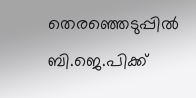തെരഞ്ഞെടുപ്പില്‍ ബി.ജെ.പിക്ക്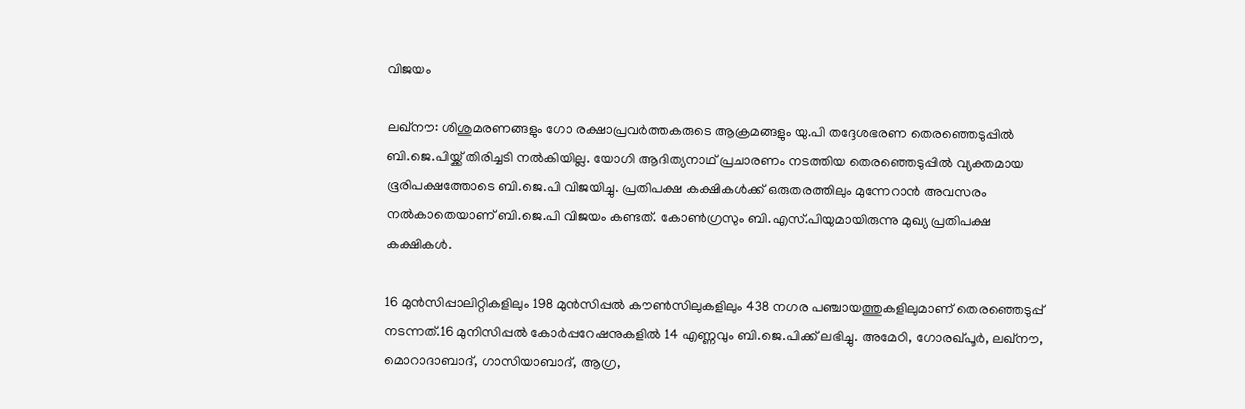വിജയം

ലഖ്‌നൗ: ശിശുമരണങ്ങളും ഗോ രക്ഷാപ്രവര്‍ത്തകരുടെ ആക്രമങ്ങളും യു.പി തദ്ദേശഭരണ തെരഞ്ഞെടുപ്പില്‍ ബി.ജെ.പിയ്ക്ക് തിരിച്ചടി നല്‍കിയില്ല. യോഗി ആദിത്യനാഥ്‌ പ്രചാരണം നടത്തിയ തെരഞ്ഞെടുപ്പില്‍ വ്യക്തമായ ഭൂരിപക്ഷത്തോടെ ബി.ജെ.പി വിജയിച്ചു. പ്രതിപക്ഷ കക്ഷികള്‍ക്ക് ഒരുതരത്തിലും മുന്നേറാന്‍ അവസരം നല്‍കാതെയാണ് ബി.ജെ.പി വിജയം കണ്ടത്. കോണ്‍ഗ്രസും ബി.എസ്.പിയുമായിരുന്നു മുഖ്യ പ്രതിപക്ഷ കക്ഷികള്‍.

16 മുന്‍സിപ്പാലിറ്റികളിലും 198 മുന്‍സിപ്പല്‍ കൗണ്‍സിലുകളിലും 438 നഗര പഞ്ചായത്തുകളിലുമാണ് തെരഞ്ഞെടുപ്പ് നടന്നത്.16 മുനിസിപ്പല്‍ കോര്‍പ്പറേഷനുകളില്‍ 14 എണ്ണവും ബി.ജെ.പിക്ക് ലഭിച്ചു. അമേഠി, ഗോരഖ്പൂര്‍, ലഖ്‌നൗ, മൊറാദാബാദ്, ഗാസിയാബാദ്, ആഗ്ര,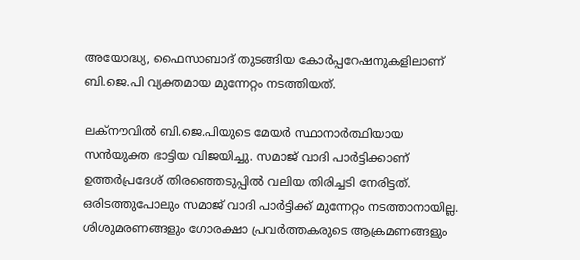അയോദ്ധ്യ, ഫൈസാബാദ് തുടങ്ങിയ കോര്‍പ്പറേഷനുകളിലാണ് ബി.ജെ.പി വ്യക്തമായ മുന്നേറ്റം നടത്തിയത്.

ലക്നൗവില്‍ ബി.ജെ.പിയുടെ മേയര്‍ സ്ഥാനാര്‍ത്ഥിയായ സന്‍യുക്ത ഭാട്ടിയ വിജയിച്ചു. സമാജ് വാദി പാര്‍ട്ടിക്കാണ് ഉത്തര്‍പ്രദേശ് തിരഞ്ഞെടുപ്പില്‍ വലിയ തിരിച്ചടി നേരിട്ടത്. ഒരിടത്തുപോലും സമാജ് വാദി പാര്‍ട്ടിക്ക് മുന്നേറ്റം നടത്താനായില്ല. ശിശുമരണങ്ങളും ഗോരക്ഷാ പ്രവര്‍ത്തകരുടെ ആക്രമണങ്ങളും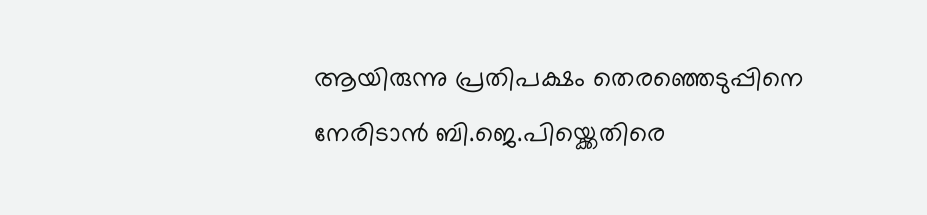ആയിരുന്നു പ്രതിപക്ഷം തെരഞ്ഞെടുപ്പിനെ നേരിടാന്‍ ബി.ജെ.പിയ്ക്കെതിരെ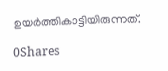ഉയര്‍ത്തികാട്ടിയിരുന്നത്.

0Shares